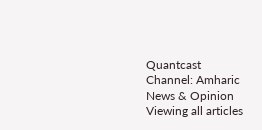Quantcast
Channel: Amharic News & Opinion
Viewing all articles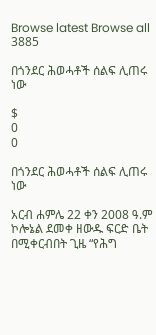Browse latest Browse all 3885

በጎንደር ሕወሓቶች ሰልፍ ሊጠሩ ነው

$
0
0

በጎንደር ሕወሓቶች ሰልፍ ሊጠሩ ነው

አርብ ሐምሌ 22 ቀን 2008 ዓ.ም ኮሎኔል ደመቀ ዘውዱ ፍርድ ቤት በሚቀርብበት ጊዜ “የሕግ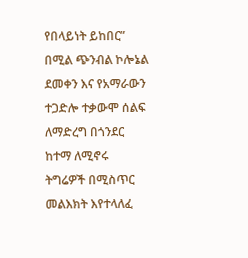የበላይነት ይከበር” በሚል ጭንብል ኮሎኔል ደመቀን እና የአማራውን ተጋድሎ ተቃውሞ ሰልፍ ለማድረግ በጎንደር ከተማ ለሚኖሩ ትግሬዎች በሚስጥር መልእክት እየተላለፈ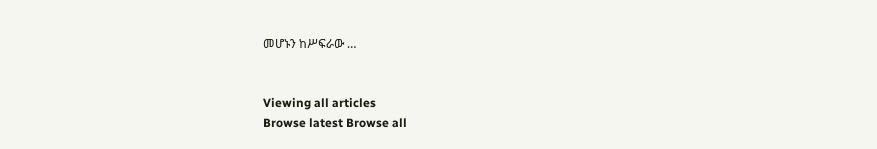መሆኑን ከሥፍራው …


Viewing all articles
Browse latest Browse all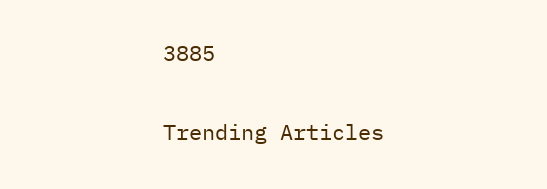3885

Trending Articles